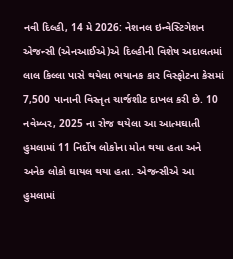નવી દિલ્હી, 14 મે 2026: નેશનલ ઇન્વેસ્ટિગેશન એજન્સી (એનઆઈએ)એ દિલ્હીની વિશેષ અદાલતમાં લાલ કિલ્લા પાસે થયેલા ભયાનક કાર વિસ્ફોટના કેસમાં 7,500 પાનાની વિસ્તૃત ચાર્જશીટ દાખલ કરી છે. 10 નવેમ્બર, 2025 ના રોજ થયેલા આ આત્મઘાતી હુમલામાં 11 નિર્દોષ લોકોના મોત થયા હતા અને અનેક લોકો ઘાયલ થયા હતા. એજન્સીએ આ હુમલામાં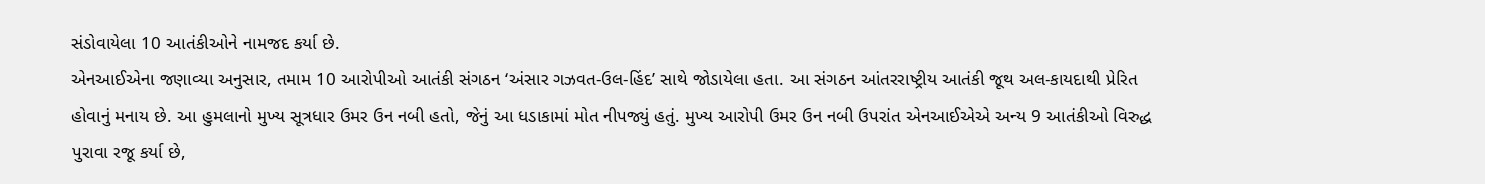સંડોવાયેલા 10 આતંકીઓને નામજદ કર્યા છે.
એનઆઈએના જણાવ્યા અનુસાર, તમામ 10 આરોપીઓ આતંકી સંગઠન ‘અંસાર ગઝવત-ઉલ-હિંદ’ સાથે જોડાયેલા હતા. આ સંગઠન આંતરરાષ્ટ્રીય આતંકી જૂથ અલ-કાયદાથી પ્રેરિત હોવાનું મનાય છે. આ હુમલાનો મુખ્ય સૂત્રધાર ઉમર ઉન નબી હતો, જેનું આ ધડાકામાં મોત નીપજ્યું હતું. મુખ્ય આરોપી ઉમર ઉન નબી ઉપરાંત એનઆઈએએ અન્ય 9 આતંકીઓ વિરુદ્ધ પુરાવા રજૂ કર્યા છે,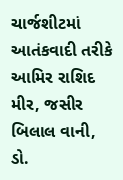ચાર્જશીટમાં આતંકવાદી તરીકે આમિર રાશિદ મીર, જસીર બિલાલ વાની, ડો.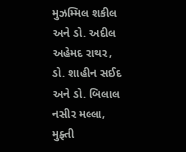મુઝમ્મિલ શકીલ અને ડો. અદીલ અહેમદ રાથર, ડો. શાહીન સઈદ અને ડો. બિલાલ નસીર મલ્લા, મુફ્તી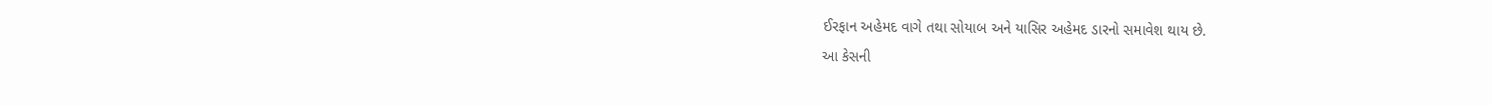ઈરફાન અહેમદ વાગે તથા સોયાબ અને યાસિર અહેમદ ડારનો સમાવેશ થાય છે.
આ કેસની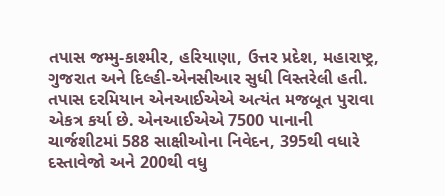તપાસ જમ્મુ-કાશ્મીર, હરિયાણા, ઉત્તર પ્રદેશ, મહારાષ્ટ્ર, ગુજરાત અને દિલ્હી-એનસીઆર સુધી વિસ્તરેલી હતી. તપાસ દરમિયાન એનઆઈએએ અત્યંત મજબૂત પુરાવા એકત્ર કર્યા છે. એનઆઈએએ 7500 પાનાની ચાર્જશીટમાં 588 સાક્ષીઓના નિવેદન, 395થી વધારે દસ્તાવેજો અને 200થી વધુ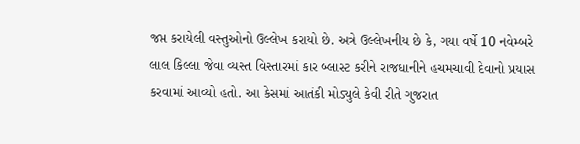જપ્ત કરાયેલી વસ્તુઓનો ઉલ્લેખ કરાયો છે. અત્રે ઉલ્લેખનીય છે કે, ગયા વર્ષે 10 નવેમ્બરે લાલ કિલ્લા જેવા વ્યસ્ત વિસ્તારમાં કાર બ્લાસ્ટ કરીને રાજધાનીને હચમચાવી દેવાનો પ્રયાસ કરવામાં આવ્યો હતો. આ કેસમાં આતંકી મોડ્યુલે કેવી રીતે ગુજરાત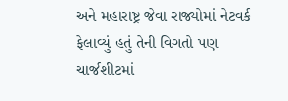અને મહારાષ્ટ્ર જેવા રાજ્યોમાં નેટવર્ક ફેલાવ્યું હતું તેની વિગતો પણ ચાર્જશીટમાં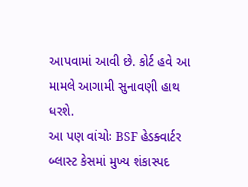આપવામાં આવી છે. કોર્ટ હવે આ મામલે આગામી સુનાવણી હાથ ધરશે.
આ પણ વાંચોઃ BSF હેડક્વાર્ટર બ્લાસ્ટ કેસમાં મુખ્ય શંકાસ્પદ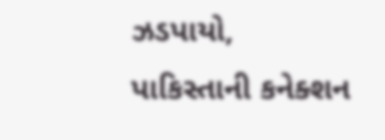ઝડપાયો, પાકિસ્તાની કનેક્શન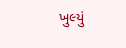ખુલ્યું